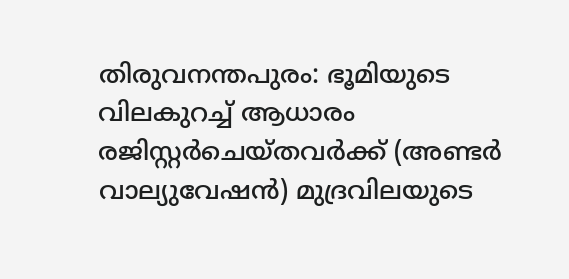തിരുവനന്തപുരം: ഭൂമിയുടെ വിലകുറച്ച് ആധാരം രജിസ്റ്റർചെയ്തവർക്ക് (അണ്ടർ വാല്യുവേഷൻ) മുദ്രവിലയുടെ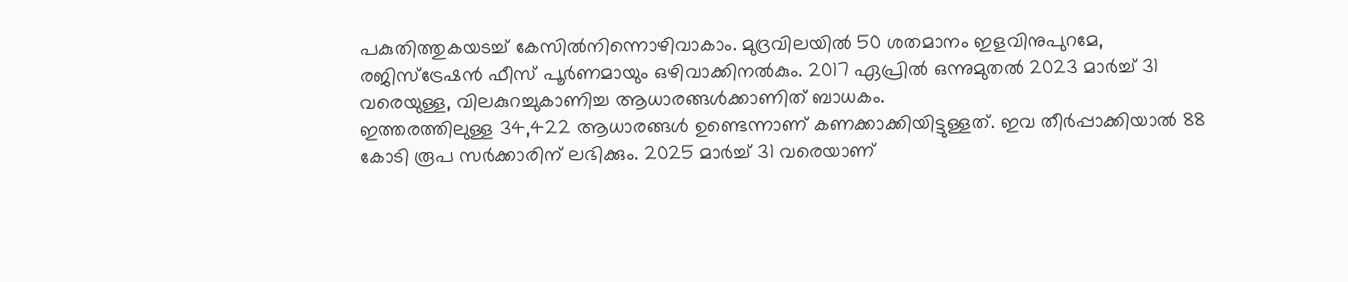പകുതിത്തുകയടച്ച് കേസിൽനിന്നൊഴിവാകാം. മുദ്രവിലയിൽ 50 ശതമാനം ഇളവിനുപുറമേ, രജിസ്ട്രേഷൻ ഫീസ് പൂർണമായും ഒഴിവാക്കിനൽകും. 2017 ഏപ്രിൽ ഒന്നുമുതൽ 2023 മാർച്ച് 31 വരെയുള്ള, വിലകുറച്ചുകാണിച്ച ആധാരങ്ങൾക്കാണിത് ബാധകം.
ഇത്തരത്തിലുള്ള 34,422 ആധാരങ്ങൾ ഉണ്ടെന്നാണ് കണക്കാക്കിയിട്ടുള്ളത്. ഇവ തീർപ്പാക്കിയാൽ 88 കോടി രൂപ സർക്കാരിന് ലഭിക്കും. 2025 മാർച്ച് 31 വരെയാണ്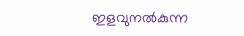ഇളവുനൽകുന്ന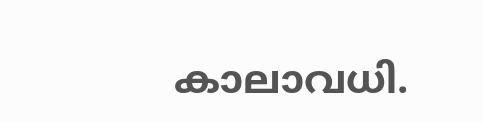കാലാവധി.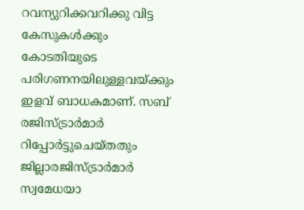റവന്യുറിക്കവറിക്കു വിട്ട കേസുകൾക്കും കോടതിയുടെ പരിഗണനയിലുള്ളവയ്ക്കും ഇളവ് ബാധകമാണ്. സബ് രജിസ്ട്രാർമാർ റിപ്പോർട്ടുചെയ്തതും ജില്ലാരജിസ്ട്രാർമാർ സ്വമേധയാ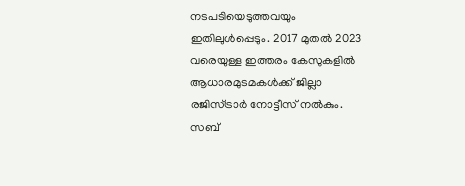നടപടിയെടുത്തവയും ഇതിലുൾപ്പെടും. 2017 മുതൽ 2023 വരെയുള്ള ഇത്തരം കേസുകളിൽ ആധാരമുടമകൾക്ക് ജില്ലാ രജിസ്ട്രാർ നോട്ടീസ് നൽകും.
സബ്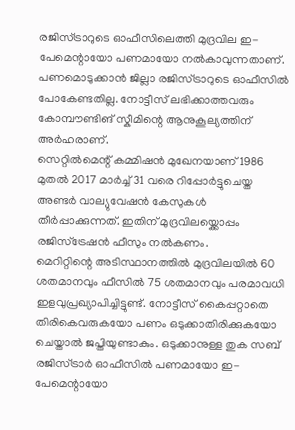രജിസ്ട്രാറുടെ ഓഫീസിലെത്തി മുദ്രവില ഇ-പേമെന്റായോ പണമായോ നൽകാവുന്നതാണ്. പണമൊടുക്കാൻ ജില്ലാ രജിസ്ട്രാറുടെ ഓഫീസിൽ പോകേണ്ടതില്ല. നോട്ടീസ് ലഭിക്കാത്തവരും കോമ്പൗണ്ടിങ് സ്കീമിന്റെ ആനുകൂല്യത്തിന് അർഹരാണ്.
സെറ്റിൽമെന്റ് കമ്മിഷൻ മുഖേനയാണ് 1986 മുതൽ 2017 മാർച്ച് 31 വരെ റിപ്പോർട്ടുചെയ്ത അണ്ടർ വാല്യുവേഷൻ കേസുകൾ തീർപ്പാക്കുന്നത്. ഇതിന് മുദ്രവിലയ്ക്കൊപ്പം രജിസ്ട്രേഷൻ ഫീസും നൽകണം.
മെറിറ്റിന്റെ അടിസ്ഥാനത്തിൽ മുദ്രവിലയിൽ 60 ശതമാനവും ഫീസിൽ 75 ശതമാനവും പരമാവധി ഇളവുപ്രഖ്യാപിച്ചിട്ടുണ്ട്. നോട്ടീസ് കൈപ്പറ്റാതെ തിരികെവരുകയോ പണം ഒടുക്കാതിരിക്കുകയോ ചെയ്താൽ ജപ്തിയുണ്ടാകും. ഒടുക്കാനുള്ള തുക സബ് രജിസ്ട്രാർ ഓഫീസിൽ പണമായോ ഇ-പേമെന്റായോ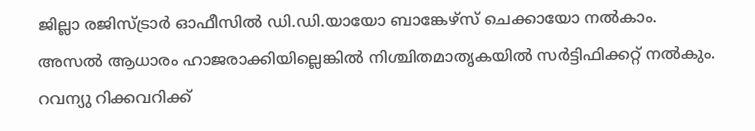ജില്ലാ രജിസ്ട്രാർ ഓഫീസിൽ ഡി.ഡി.യായോ ബാങ്കേഴ്സ് ചെക്കായോ നൽകാം.
അസൽ ആധാരം ഹാജരാക്കിയില്ലെങ്കിൽ നിശ്ചിതമാതൃകയിൽ സർട്ടിഫിക്കറ്റ് നൽകും. റവന്യു റിക്കവറിക്ക്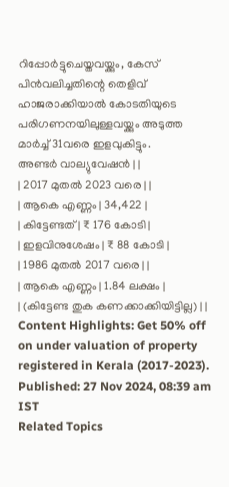റിപ്പോർട്ടുചെയ്തവയ്ക്കും, കേസ് പിൻവലിച്ചതിന്റെ തെളിവ് ഹാജരാക്കിയാൽ കോടതിയുടെ പരിഗണനയിലുള്ളവയ്ക്കും അടുത്ത മാർച്ച് 31വരെ ഇളവുകിട്ടും.
അണ്ടർ വാല്യുവേഷൻ | |
| 2017 മുതൽ 2023 വരെ | |
| ആകെ എണ്ണം | 34,422 |
| കിട്ടേണ്ടത് | ₹ 176 കോടി |
| ഇളവിനുശേഷം | ₹ 88 കോടി |
| 1986 മുതൽ 2017 വരെ | |
| ആകെ എണ്ണം | 1.84 ലക്ഷം |
| (കിട്ടേണ്ട തുക കണക്കാക്കിയിട്ടില്ല) | |
Content Highlights: Get 50% off on under valuation of property registered in Kerala (2017-2023).
Published: 27 Nov 2024, 08:39 am IST
Related Topics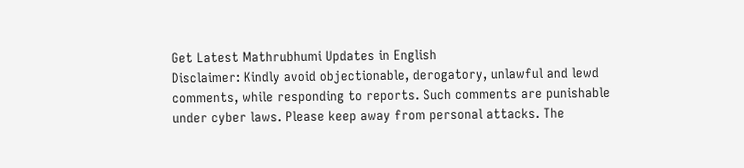Get Latest Mathrubhumi Updates in English
Disclaimer: Kindly avoid objectionable, derogatory, unlawful and lewd comments, while responding to reports. Such comments are punishable under cyber laws. Please keep away from personal attacks. The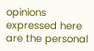opinions expressed here are the personal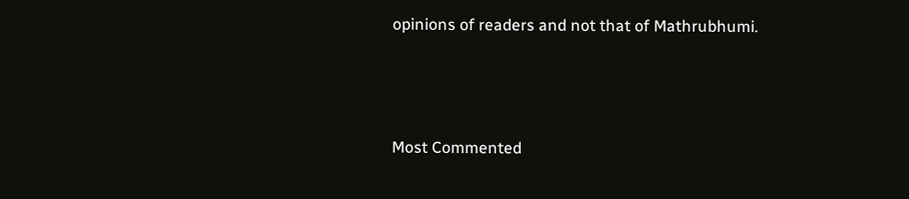opinions of readers and not that of Mathrubhumi.



Most Commented